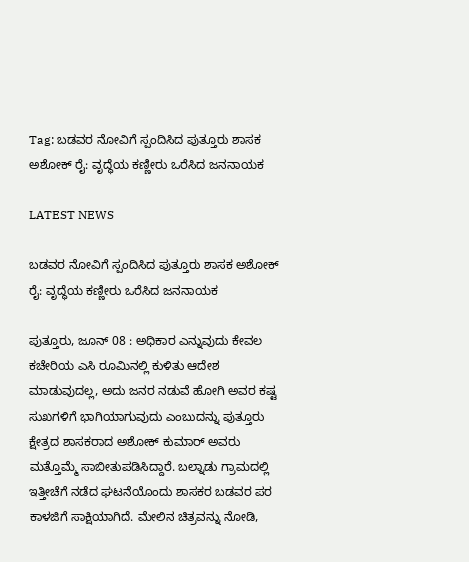Tag: ಬಡವರ ನೋವಿಗೆ ಸ್ಪಂದಿಸಿದ ಪುತ್ತೂರು ಶಾಸಕ ಅಶೋಕ್ ರೈ: ವೃದ್ಧೆಯ ಕಣ್ಣೀರು ಒರೆಸಿದ ಜನನಾಯಕ

LATEST NEWS

ಬಡವರ ನೋವಿಗೆ ಸ್ಪಂದಿಸಿದ ಪುತ್ತೂರು ಶಾಸಕ ಅಶೋಕ್ ರೈ: ವೃದ್ಧೆಯ ಕಣ್ಣೀರು ಒರೆಸಿದ ಜನನಾಯಕ

ಪುತ್ತೂರು, ಜೂನ್ 08 : ಅಧಿಕಾರ ಎನ್ನುವುದು ಕೇವಲ ಕಚೇರಿಯ ಎಸಿ ರೂಮಿನಲ್ಲಿ ಕುಳಿತು ಆದೇಶ ಮಾಡುವುದಲ್ಲ, ಅದು ಜನರ ನಡುವೆ ಹೋಗಿ ಅವರ ಕಷ್ಟ ಸುಖಗಳಿಗೆ ಭಾಗಿಯಾಗುವುದು ಎಂಬುದನ್ನು ಪುತ್ತೂರು ಕ್ಷೇತ್ರದ ಶಾಸಕರಾದ ಅಶೋಕ್ ಕುಮಾರ್ ಅವರು ಮತ್ತೊಮ್ಮೆ ಸಾಬೀತುಪಡಿಸಿದ್ದಾರೆ. ಬಲ್ನಾಡು ಗ್ರಾಮದಲ್ಲಿ ಇತ್ತೀಚೆಗೆ ನಡೆದ ಘಟನೆಯೊಂದು ಶಾಸಕರ ಬಡವರ ಪರ ಕಾಳಜಿಗೆ ಸಾಕ್ಷಿಯಾಗಿದೆ. ಮೇಲಿನ ಚಿತ್ರವನ್ನು ನೋಡಿ,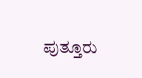ಪುತ್ತೂರು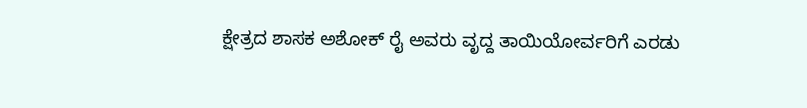ಕ್ಷೇತ್ರದ ಶಾಸಕ ಅಶೋಕ್ ರೈ ಅವರು ವೃದ್ದ ತಾಯಿಯೋರ್ವರಿಗೆ ಎರಡು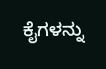ಕೈಗಳನ್ನು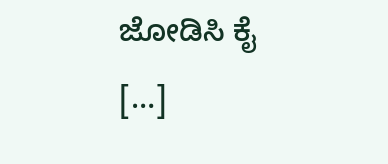ಜೋಡಿಸಿ ಕೈ […]